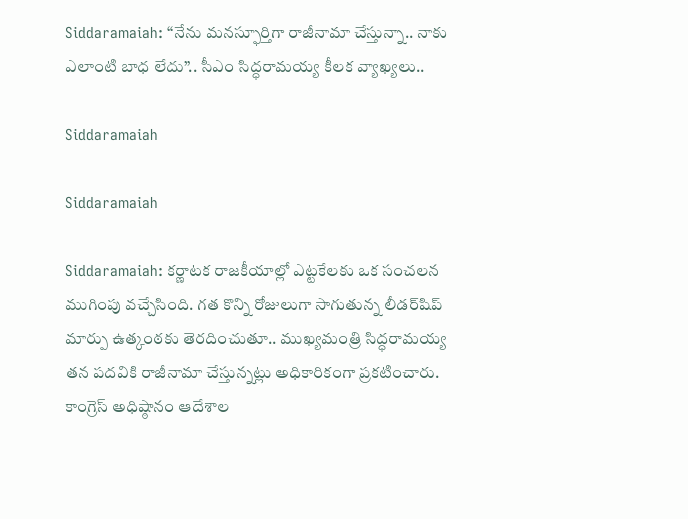Siddaramaiah: “నేను మనస్ఫూర్తిగా రాజీనామా చేస్తున్నా.. నాకు ఎలాంటి బాధ లేదు”.. సీఎం సిద్ధరామయ్య కీలక వ్యాఖ్యలు..

Siddaramaiah

Siddaramaiah

Siddaramaiah: కర్ణాటక రాజకీయాల్లో ఎట్టకేలకు ఒక సంచలన ముగింపు వచ్చేసింది. గత కొన్ని రోజులుగా సాగుతున్న లీడర్‌షిప్ మార్పు ఉత్కంఠకు తెరదించుతూ.. ముఖ్యమంత్రి సిద్ధరామయ్య తన పదవికి రాజీనామా చేస్తున్నట్లు అధికారికంగా ప్రకటించారు. కాంగ్రెస్ అధిష్ఠానం ఆదేశాల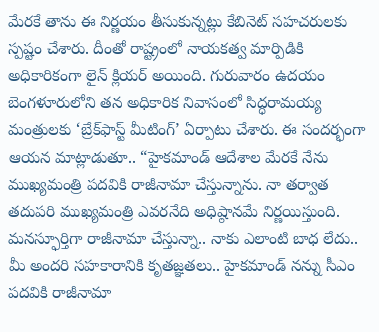మేరకే తాను ఈ నిర్ణయం తీసుకున్నట్లు కేబినెట్ సహచరులకు స్పష్టం చేశారు. దీంతో రాష్ట్రంలో నాయకత్వ మార్పిడికి అధికారికంగా లైన్ క్లియర్ అయింది. గురువారం ఉదయం బెంగళూరులోని తన అధికారిక నివాసంలో సిద్ధరామయ్య మంత్రులకు ‘బ్రేక్‌ఫాస్ట్ మీటింగ్’ ఏర్పాటు చేశారు. ఈ సందర్భంగా ఆయన మాట్లాడుతూ.. “హైకమాండ్ ఆదేశాల మేరకే నేను ముఖ్యమంత్రి పదవికి రాజీనామా చేస్తున్నాను. నా తర్వాత తదుపరి ముఖ్యమంత్రి ఎవరనేది అధిష్ఠానమే నిర్ణయిస్తుంది. మనస్ఫూర్తిగా రాజీనామా చేస్తున్నా.. నాకు ఎలాంటి బాధ లేదు.. మీ అందరి సహకారానికి కృతజ్ఞతలు.. హైకమాండ్‌ నన్ను సీఎం పదవికి రాజీనామా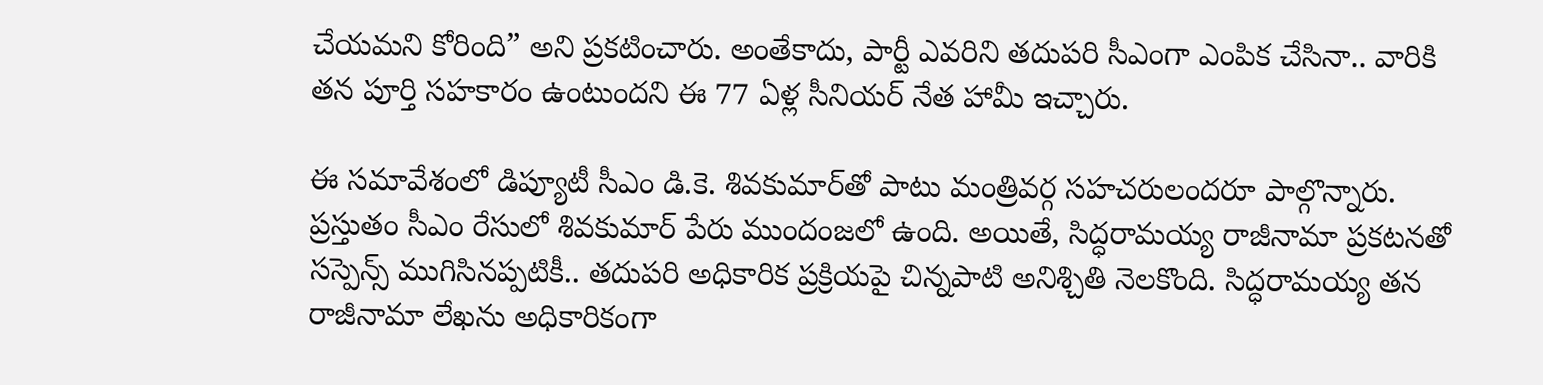చేయమని కోరింది” అని ప్రకటించారు. అంతేకాదు, పార్టీ ఎవరిని తదుపరి సీఎంగా ఎంపిక చేసినా.. వారికి తన పూర్తి సహకారం ఉంటుందని ఈ 77 ఏళ్ల సీనియర్ నేత హామీ ఇచ్చారు.

ఈ సమావేశంలో డిప్యూటీ సీఎం డి.కె. శివకుమార్‌తో పాటు మంత్రివర్గ సహచరులందరూ పాల్గొన్నారు. ప్రస్తుతం సీఎం రేసులో శివకుమార్ పేరు ముందంజలో ఉంది. అయితే, సిద్ధరామయ్య రాజీనామా ప్రకటనతో సస్పెన్స్ ముగిసినప్పటికీ.. తదుపరి అధికారిక ప్రక్రియపై చిన్నపాటి అనిశ్చితి నెలకొంది. సిద్ధరామయ్య తన రాజీనామా లేఖను అధికారికంగా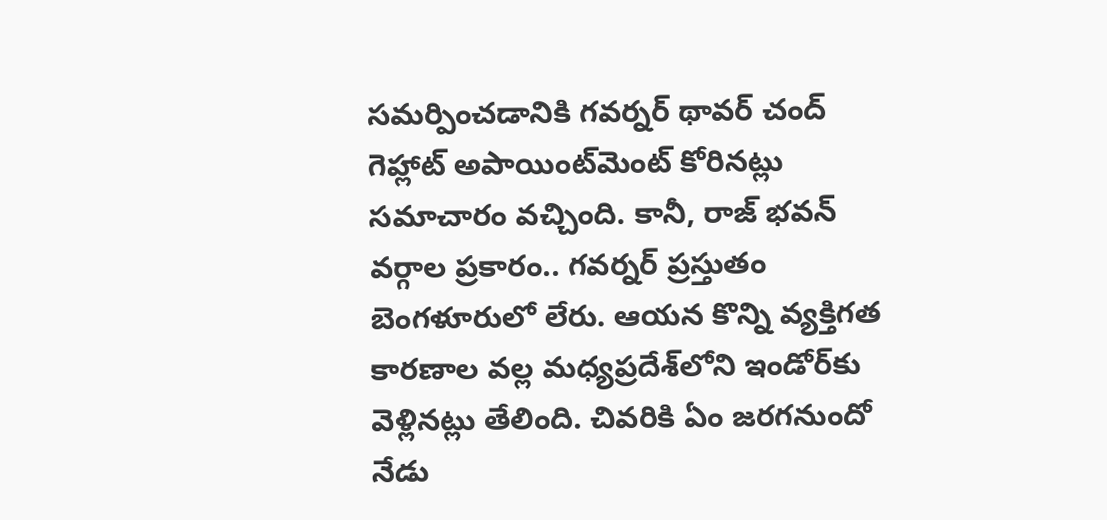సమర్పించడానికి గవర్నర్ థావర్ చంద్ గెహ్లాట్ అపాయింట్‌మెంట్ కోరినట్లు సమాచారం వచ్చింది. కానీ, రాజ్ భవన్ వర్గాల ప్రకారం.. గవర్నర్ ప్రస్తుతం బెంగళూరులో లేరు. ఆయన కొన్ని వ్యక్తిగత కారణాల వల్ల మధ్యప్రదేశ్‌లోని ఇండోర్‌కు వెళ్లినట్లు తేలింది. చివరికి ఏం జరగనుందో నేడు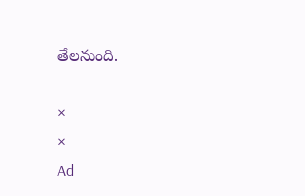తేలనుంది.

×
×
Ad